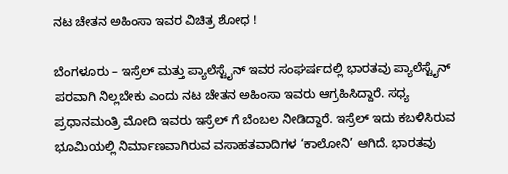ನಟ ಚೇತನ ಅಹಿಂಸಾ ಇವರ ವಿಚಿತ್ರ ಶೋಧ !

ಬೆಂಗಳೂರು – ಇಸ್ರೆಲ್ ಮತ್ತು ಪ್ಯಾಲೆಸ್ಟೈನ್ ಇವರ ಸಂಘರ್ಷದಲ್ಲಿ ಭಾರತವು ಪ್ಯಾಲೆಸ್ಟೈನ್ ಪರವಾಗಿ ನಿಲ್ಲಬೇಕು ಎಂದು ನಟ ಚೇತನ ಅಹಿಂಸಾ ಇವರು ಆಗ್ರಹಿಸಿದ್ದಾರೆ. ಸಧ್ಯ ಪ್ರಧಾನಮಂತ್ರಿ ಮೋದಿ ಇವರು ಇಸ್ರೆಲ್ ಗೆ ಬೆಂಬಲ ನೀಡಿದ್ದಾರೆ. ಇಸ್ರೆಲ್ ಇದು ಕಬಳಿಸಿರುವ ಭೂಮಿಯಲ್ಲಿ ನಿರ್ಮಾಣವಾಗಿರುವ ವಸಾಹತವಾದಿಗಳ ‘ಕಾಲೋನಿ’ ಆಗಿದೆ. ಭಾರತವು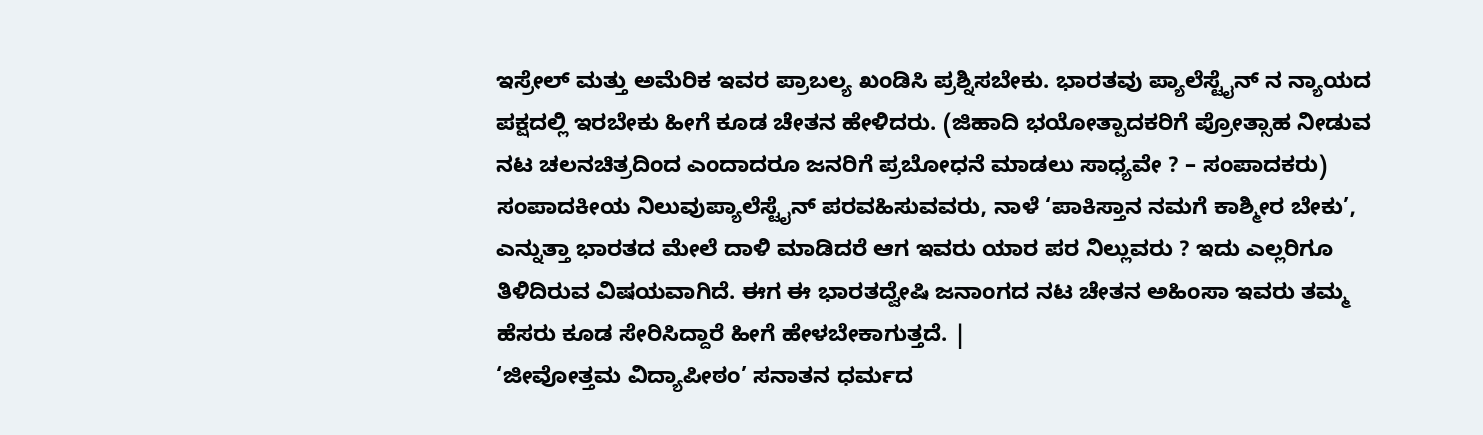ಇಸ್ರೇಲ್ ಮತ್ತು ಅಮೆರಿಕ ಇವರ ಪ್ರಾಬಲ್ಯ ಖಂಡಿಸಿ ಪ್ರಶ್ನಿಸಬೇಕು. ಭಾರತವು ಪ್ಯಾಲೆಸ್ಟೈನ್ ನ ನ್ಯಾಯದ ಪಕ್ಷದಲ್ಲಿ ಇರಬೇಕು ಹೀಗೆ ಕೂಡ ಚೇತನ ಹೇಳಿದರು. (ಜಿಹಾದಿ ಭಯೋತ್ಪಾದಕರಿಗೆ ಪ್ರೋತ್ಸಾಹ ನೀಡುವ ನಟ ಚಲನಚಿತ್ರದಿಂದ ಎಂದಾದರೂ ಜನರಿಗೆ ಪ್ರಬೋಧನೆ ಮಾಡಲು ಸಾಧ್ಯವೇ ? – ಸಂಪಾದಕರು)
ಸಂಪಾದಕೀಯ ನಿಲುವುಪ್ಯಾಲೆಸ್ಟೈನ್ ಪರವಹಿಸುವವರು, ನಾಳೆ ‘ಪಾಕಿಸ್ತಾನ ನಮಗೆ ಕಾಶ್ಮೀರ ಬೇಕು’, ಎನ್ನುತ್ತಾ ಭಾರತದ ಮೇಲೆ ದಾಳಿ ಮಾಡಿದರೆ ಆಗ ಇವರು ಯಾರ ಪರ ನಿಲ್ಲುವರು ? ಇದು ಎಲ್ಲರಿಗೂ ತಿಳಿದಿರುವ ವಿಷಯವಾಗಿದೆ. ಈಗ ಈ ಭಾರತದ್ವೇಷಿ ಜನಾಂಗದ ನಟ ಚೇತನ ಅಹಿಂಸಾ ಇವರು ತಮ್ಮ ಹೆಸರು ಕೂಡ ಸೇರಿಸಿದ್ದಾರೆ ಹೀಗೆ ಹೇಳಬೇಕಾಗುತ್ತದೆ. |
‘ಜೀವೋತ್ತಮ ವಿದ್ಯಾಪೀಠಂ’ ಸನಾತನ ಧರ್ಮದ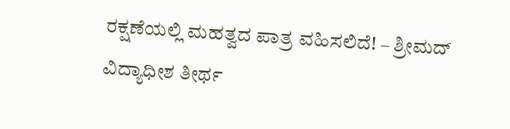ರಕ್ಷಣೆಯಲ್ಲಿ ಮಹತ್ವದ ಪಾತ್ರ ವಹಿಸಲಿದೆ! – ಶ್ರೀಮದ್ ವಿದ್ಯಾಧೀಶ ತೀರ್ಥ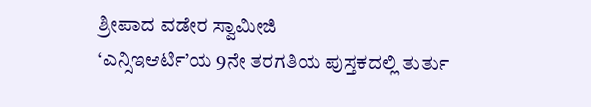ಶ್ರೀಪಾದ ವಡೇರ ಸ್ವಾಮೀಜಿ
‘ಎನ್ಸಿಇಆರ್ಟಿ’ಯ 9ನೇ ತರಗತಿಯ ಪುಸ್ತಕದಲ್ಲಿ ತುರ್ತು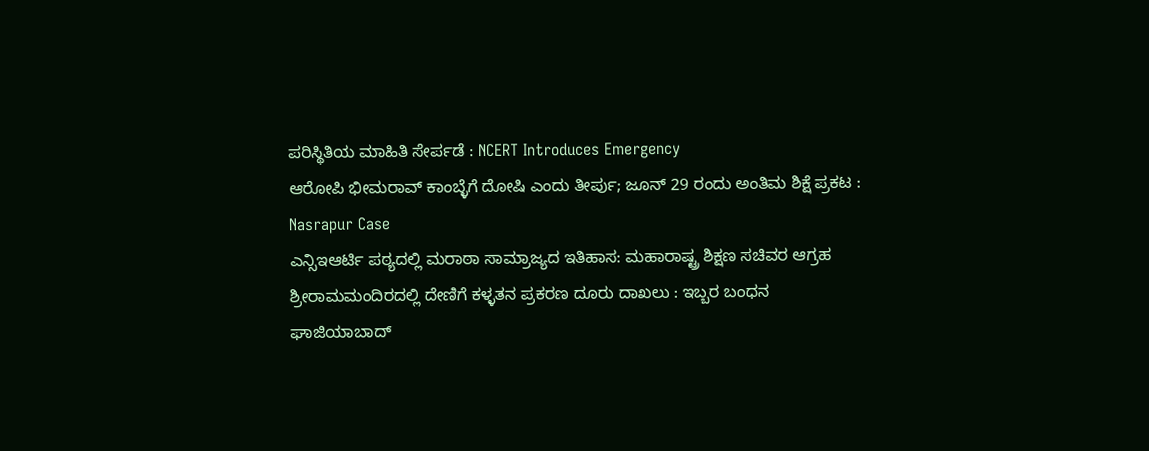ಪರಿಸ್ಥಿತಿಯ ಮಾಹಿತಿ ಸೇರ್ಪಡೆ : NCERT Introduces Emergency
ಆರೋಪಿ ಭೀಮರಾವ್ ಕಾಂಬ್ಳೆಗೆ ದೋಷಿ ಎಂದು ತೀರ್ಪು; ಜೂನ್ 29 ರಂದು ಅಂತಿಮ ಶಿಕ್ಷೆ ಪ್ರಕಟ : Nasrapur Case
ಎನ್ಸಿಇಆರ್ಟಿ ಪಠ್ಯದಲ್ಲಿ ಮರಾಠಾ ಸಾಮ್ರಾಜ್ಯದ ಇತಿಹಾಸ: ಮಹಾರಾಷ್ಟ್ರ ಶಿಕ್ಷಣ ಸಚಿವರ ಆಗ್ರಹ
ಶ್ರೀರಾಮಮಂದಿರದಲ್ಲಿ ದೇಣಿಗೆ ಕಳ್ಳತನ ಪ್ರಕರಣ ದೂರು ದಾಖಲು : ಇಬ್ಬರ ಬಂಧನ
ಘಾಜಿಯಾಬಾದ್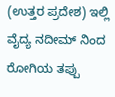(ಉತ್ತರ ಪ್ರದೇಶ) ಇಲ್ಲಿ ವೈದ್ಯ ನದೀಮ್ ನಿಂದ ರೋಗಿಯ ತಪ್ಪು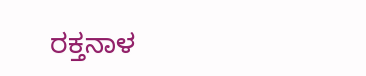ರಕ್ತನಾಳ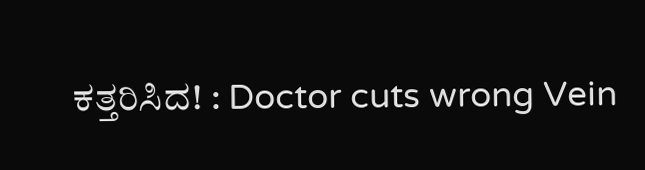ಕತ್ತರಿಸಿದ! : Doctor cuts wrong Vein